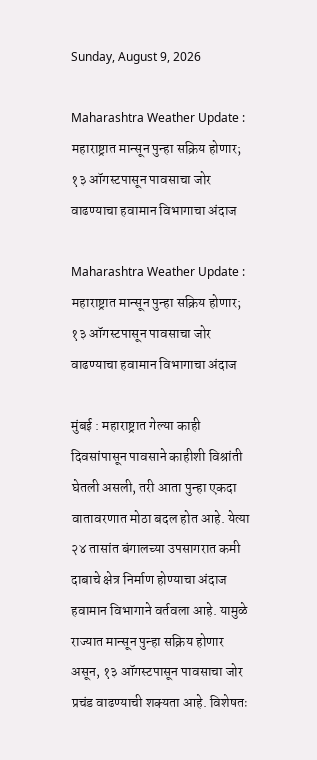Sunday, August 9, 2026

Maharashtra Weather Update : महाराष्ट्रात मान्सून पुन्हा सक्रिय होणार; १३ ऑगस्टपासून पावसाचा जोर वाढण्याचा हवामान विभागाचा अंदाज

Maharashtra Weather Update : महाराष्ट्रात मान्सून पुन्हा सक्रिय होणार; १३ ऑगस्टपासून पावसाचा जोर वाढण्याचा हवामान विभागाचा अंदाज

मुंबई : महाराष्ट्रात गेल्या काही दिवसांपासून पावसाने काहीशी विश्रांती घेतली असली, तरी आता पुन्हा एकदा वातावरणात मोठा बदल होत आहे. येत्या २४ तासांत बंगालच्या उपसागरात कमी दाबाचे क्षेत्र निर्माण होण्याचा अंदाज हवामान विभागाने वर्तवला आहे. यामुळे राज्यात मान्सून पुन्हा सक्रिय होणार असून, १३ ऑगस्टपासून पावसाचा जोर प्रचंड वाढण्याची शक्यता आहे. विशेषतः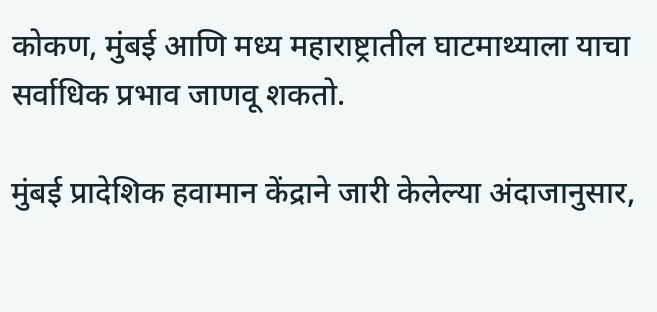कोकण, मुंबई आणि मध्य महाराष्ट्रातील घाटमाथ्याला याचा सर्वाधिक प्रभाव जाणवू शकतो.

मुंबई प्रादेशिक हवामान केंद्राने जारी केलेल्या अंदाजानुसार,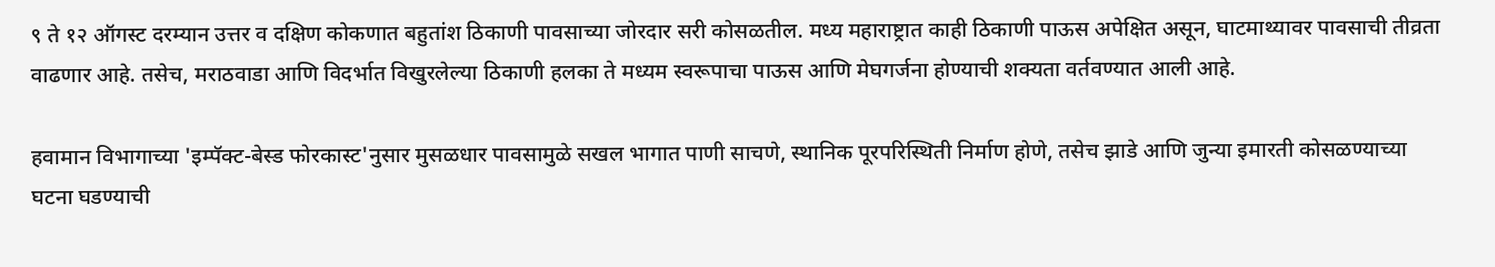९ ते १२ ऑगस्ट दरम्यान उत्तर व दक्षिण कोकणात बहुतांश ठिकाणी पावसाच्या जोरदार सरी कोसळतील. मध्य महाराष्ट्रात काही ठिकाणी पाऊस अपेक्षित असून, घाटमाथ्यावर पावसाची तीव्रता वाढणार आहे. तसेच, मराठवाडा आणि विदर्भात विखुरलेल्या ठिकाणी हलका ते मध्यम स्वरूपाचा पाऊस आणि मेघगर्जना होण्याची शक्यता वर्तवण्यात आली आहे.

हवामान विभागाच्या 'इम्पॅक्ट-बेस्ड फोरकास्ट'नुसार मुसळधार पावसामुळे सखल भागात पाणी साचणे, स्थानिक पूरपरिस्थिती निर्माण होणे, तसेच झाडे आणि जुन्या इमारती कोसळण्याच्या घटना घडण्याची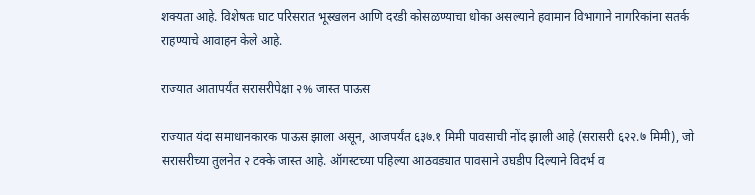शक्यता आहे. विशेषतः घाट परिसरात भूस्खलन आणि दरडी कोसळण्याचा धोका असल्याने हवामान विभागाने नागरिकांना सतर्क राहण्याचे आवाहन केले आहे.

राज्यात आतापर्यंत सरासरीपेक्षा २% जास्त पाऊस

राज्यात यंदा समाधानकारक पाऊस झाला असून, आजपर्यंत ६३७.१ मिमी पावसाची नोंद झाली आहे (सरासरी ६२२.७ मिमी), जो सरासरीच्या तुलनेत २ टक्के जास्त आहे. ऑगस्टच्या पहिल्या आठवड्यात पावसाने उघडीप दिल्याने विदर्भ व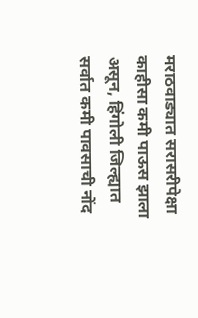मराठवाड्यात सरासरीपेक्षा काहीसा कमी पाऊस झाला असून, हिंगोली जिल्ह्यात सर्वात कमी पावसाची नोंद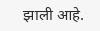झाली आहे.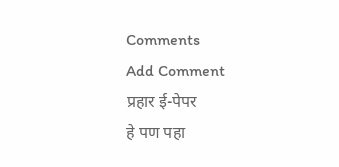Comments
Add Comment
प्रहार ई-पेपर
हे पण पहा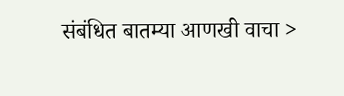संबंधित बातम्या आणखी वाचा >